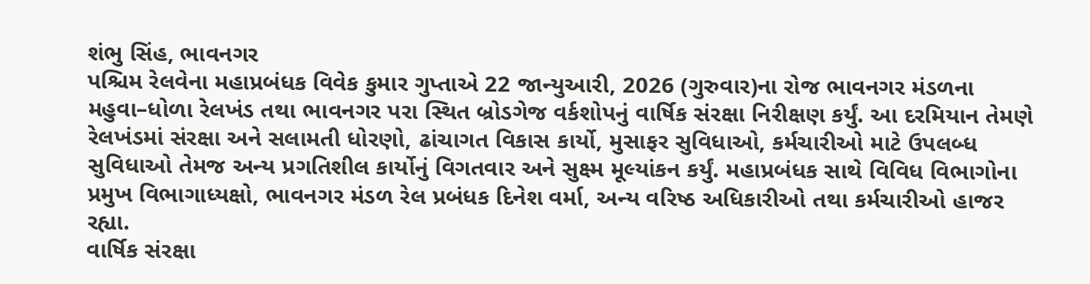શંભુ સિંહ, ભાવનગર
પશ્ચિમ રેલવેના મહાપ્રબંધક વિવેક કુમાર ગુપ્તાએ 22 જાન્યુઆરી, 2026 (ગુરુવાર)ના રોજ ભાવનગર મંડળના મહુવા–ધોળા રેલખંડ તથા ભાવનગર પરા સ્થિત બ્રોડગેજ વર્કશોપનું વાર્ષિક સંરક્ષા નિરીક્ષણ કર્યું. આ દરમિયાન તેમણે રેલખંડમાં સંરક્ષા અને સલામતી ધોરણો, ઢાંચાગત વિકાસ કાર્યો, મુસાફર સુવિધાઓ, કર્મચારીઓ માટે ઉપલબ્ધ સુવિધાઓ તેમજ અન્ય પ્રગતિશીલ કાર્યોનું વિગતવાર અને સુક્ષ્મ મૂલ્યાંકન કર્યું. મહાપ્રબંધક સાથે વિવિધ વિભાગોના પ્રમુખ વિભાગાધ્યક્ષો, ભાવનગર મંડળ રેલ પ્રબંધક દિનેશ વર્મા, અન્ય વરિષ્ઠ અધિકારીઓ તથા કર્મચારીઓ હાજર રહ્યા.
વાર્ષિક સંરક્ષા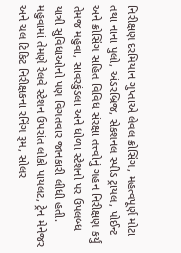નિરીક્ષણ દરમિયાન ગુપ્તાએ લેવલ ક્રોસિંગ, મહત્વપૂર્ણ મોટા તથા નાના પુલો, અંડરબ્રિજ, સેકશનલ સ્પીડ ટ્રાયલ, પોઈન્ટ અને ક્રોસિંગ સહિત વિવિધ સંરક્ષા તત્ત્વોનું ગહન નિરીક્ષણ કર્યું તેમજ મહુવા, સાવરકુંડલા અને ધોળા સ્ટેશનો પર ઉપલબ્ધ યાત્રી સુવિધાઓનો પણ વિગતવાર જાનકારી લીધી હતી.
મહુવામાં તેમણે રેલવે સ્ટેશન ઉપરાંત લોકો પાયલટ, ટ્રેન મેનેજર અને ચલ ટિકિટ નિરીક્ષકના રનિંગ રૂમ, સોલર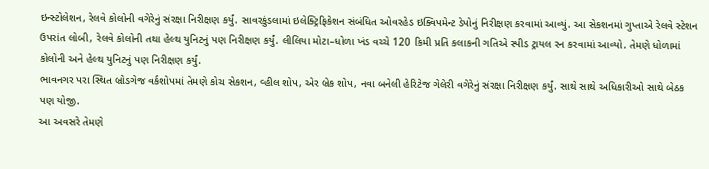ઇન્સ્ટોલેશન, રેલવે કોલોની વગેરેનું સંરક્ષા નિરીક્ષણ કર્યું. સાવરકુંડલામાં ઇલેક્ટ્રિફિકેશન સંબંધિત ઓવરહેડ ઇક્વિપમેન્ટ ડેપોનું નિરીક્ષણ કરવામાં આવ્યું. આ સેકશનમાં ગુપ્તાએ રેલવે સ્ટેશન ઉપરાંત લોબી, રેલવે કોલોની તથા હેલ્થ યુનિટનું પણ નિરીક્ષણ કર્યું. લીલિયા મોટા–ધોળા ખંડ વચ્ચે 120 કિમી પ્રતિ કલાકની ગતિએ સ્પીડ ટ્રાયલ રન કરવામાં આવ્યો. તેમણે ધોળામાં કોલોની અને હેલ્થ યુનિટનું પણ નિરીક્ષણ કર્યું.
ભાવનગર પરા સ્થિત બ્રોડગેજ વર્કશોપમાં તેમણે કોચ સેકશન, વ્હીલ શોપ, એર બ્રેક શોપ, નવા બનેલી હેરિટેજ ગેલેરી વગેરેનું સંરક્ષા નિરીક્ષણ કર્યું. સાથે સાથે અધિકારીઓ સાથે બેઠક પણ યોજી.
આ અવસરે તેમણે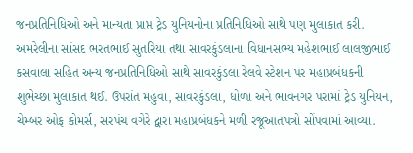જનપ્રતિનિધિઓ અને માન્યતા પ્રાપ્ત ટ્રેડ યુનિયનોના પ્રતિનિધિઓ સાથે પણ મુલાકાત કરી. અમરેલીના સાંસદ ભરતભાઈ સુતરિયા તથા સાવરકુંડલાના વિધાનસભ્ય મહેશભાઈ લાલજીભાઈ કસવાલા સહિત અન્ય જનપ્રતિનિધિઓ સાથે સાવરકુંડલા રેલવે સ્ટેશન પર મહાપ્રબંધકની શુભેચ્છા મુલાકાત થઈ. ઉપરાંત મહુવા, સાવરકુંડલા, ધોળા અને ભાવનગર પરામાં ટ્રેડ યુનિયન, ચેમ્બર ઓફ કોમર્સ, સરપંચ વગેરે દ્વારા મહાપ્રબંધકને મળી રજૂઆતપત્રો સોંપવામાં આવ્યા.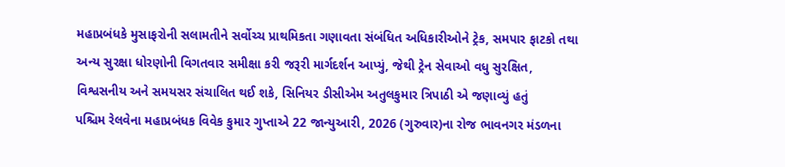મહાપ્રબંધકે મુસાફરોની સલામતીને સર્વોચ્ચ પ્રાથમિકતા ગણાવતા સંબંધિત અધિકારીઓને ટ્રેક, સમપાર ફાટકો તથા અન્ય સુરક્ષા ધોરણોની વિગતવાર સમીક્ષા કરી જરૂરી માર્ગદર્શન આપ્યું, જેથી ટ્રેન સેવાઓ વધુ સુરક્ષિત, વિશ્વસનીય અને સમયસર સંચાલિત થઈ શકે, સિનિયર ડીસીએમ અતુલકુમાર ત્રિપાઠી એ જણાવ્યું હતું
પશ્ચિમ રેલવેના મહાપ્રબંધક વિવેક કુમાર ગુપ્તાએ 22 જાન્યુઆરી, 2026 (ગુરુવાર)ના રોજ ભાવનગર મંડળના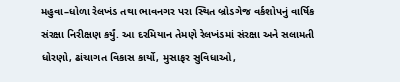મહુવા–ધોળા રેલખંડ તથા ભાવનગર પરા સ્થિત બ્રોડગેજ વર્કશોપનું વાર્ષિક સંરક્ષા નિરીક્ષણ કર્યું. આ દરમિયાન તેમણે રેલખંડમાં સંરક્ષા અને સલામતી ધોરણો, ઢાંચાગત વિકાસ કાર્યો, મુસાફર સુવિધાઓ,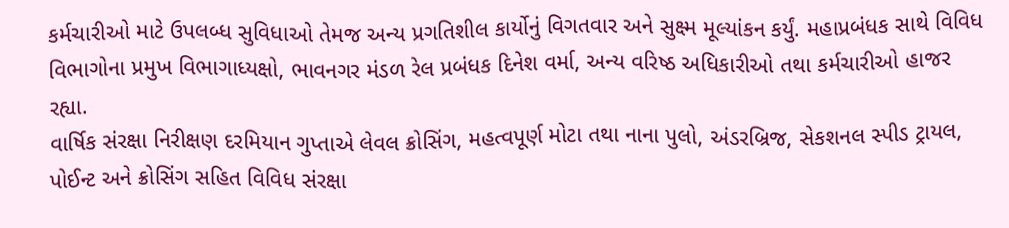કર્મચારીઓ માટે ઉપલબ્ધ સુવિધાઓ તેમજ અન્ય પ્રગતિશીલ કાર્યોનું વિગતવાર અને સુક્ષ્મ મૂલ્યાંકન કર્યું. મહાપ્રબંધક સાથે વિવિધ વિભાગોના પ્રમુખ વિભાગાધ્યક્ષો, ભાવનગર મંડળ રેલ પ્રબંધક દિનેશ વર્મા, અન્ય વરિષ્ઠ અધિકારીઓ તથા કર્મચારીઓ હાજર રહ્યા.
વાર્ષિક સંરક્ષા નિરીક્ષણ દરમિયાન ગુપ્તાએ લેવલ ક્રોસિંગ, મહત્વપૂર્ણ મોટા તથા નાના પુલો, અંડરબ્રિજ, સેકશનલ સ્પીડ ટ્રાયલ, પોઈન્ટ અને ક્રોસિંગ સહિત વિવિધ સંરક્ષા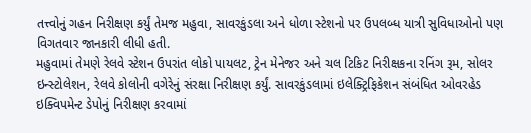તત્ત્વોનું ગહન નિરીક્ષણ કર્યું તેમજ મહુવા, સાવરકુંડલા અને ધોળા સ્ટેશનો પર ઉપલબ્ધ યાત્રી સુવિધાઓનો પણ વિગતવાર જાનકારી લીધી હતી.
મહુવામાં તેમણે રેલવે સ્ટેશન ઉપરાંત લોકો પાયલટ, ટ્રેન મેનેજર અને ચલ ટિકિટ નિરીક્ષકના રનિંગ રૂમ, સોલર ઇન્સ્ટોલેશન, રેલવે કોલોની વગેરેનું સંરક્ષા નિરીક્ષણ કર્યું. સાવરકુંડલામાં ઇલેક્ટ્રિફિકેશન સંબંધિત ઓવરહેડ ઇક્વિપમેન્ટ ડેપોનું નિરીક્ષણ કરવામાં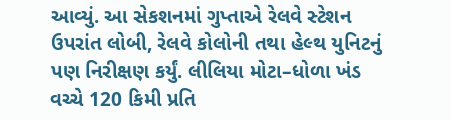આવ્યું. આ સેકશનમાં ગુપ્તાએ રેલવે સ્ટેશન ઉપરાંત લોબી, રેલવે કોલોની તથા હેલ્થ યુનિટનું પણ નિરીક્ષણ કર્યું. લીલિયા મોટા–ધોળા ખંડ વચ્ચે 120 કિમી પ્રતિ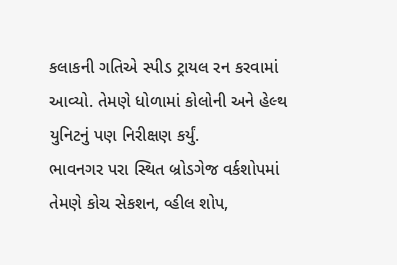કલાકની ગતિએ સ્પીડ ટ્રાયલ રન કરવામાં આવ્યો. તેમણે ધોળામાં કોલોની અને હેલ્થ યુનિટનું પણ નિરીક્ષણ કર્યું.
ભાવનગર પરા સ્થિત બ્રોડગેજ વર્કશોપમાં તેમણે કોચ સેકશન, વ્હીલ શોપ,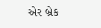એર બ્રેક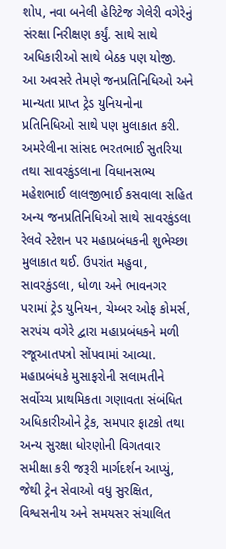શોપ, નવા બનેલી હેરિટેજ ગેલેરી વગેરેનું સંરક્ષા નિરીક્ષણ કર્યું. સાથે સાથે અધિકારીઓ સાથે બેઠક પણ યોજી.
આ અવસરે તેમણે જનપ્રતિનિધિઓ અને માન્યતા પ્રાપ્ત ટ્રેડ યુનિયનોના પ્રતિનિધિઓ સાથે પણ મુલાકાત કરી. અમરેલીના સાંસદ ભરતભાઈ સુતરિયા તથા સાવરકુંડલાના વિધાનસભ્ય મહેશભાઈ લાલજીભાઈ કસવાલા સહિત અન્ય જનપ્રતિનિધિઓ સાથે સાવરકુંડલા રેલવે સ્ટેશન પર મહાપ્રબંધકની શુભેચ્છા મુલાકાત થઈ. ઉપરાંત મહુવા, સાવરકુંડલા, ધોળા અને ભાવનગર પરામાં ટ્રેડ યુનિયન, ચેમ્બર ઓફ કોમર્સ, સરપંચ વગેરે દ્વારા મહાપ્રબંધકને મળી રજૂઆતપત્રો સોંપવામાં આવ્યા.
મહાપ્રબંધકે મુસાફરોની સલામતીને સર્વોચ્ચ પ્રાથમિકતા ગણાવતા સંબંધિત અધિકારીઓને ટ્રેક, સમપાર ફાટકો તથા અન્ય સુરક્ષા ધોરણોની વિગતવાર સમીક્ષા કરી જરૂરી માર્ગદર્શન આપ્યું, જેથી ટ્રેન સેવાઓ વધુ સુરક્ષિત, વિશ્વસનીય અને સમયસર સંચાલિત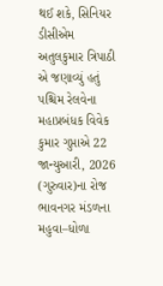થઈ શકે, સિનિયર ડીસીએમ અતુલકુમાર ત્રિપાઠી એ જણાવ્યું હતું
પશ્ચિમ રેલવેના મહાપ્રબંધક વિવેક કુમાર ગુપ્તાએ 22 જાન્યુઆરી, 2026 (ગુરુવાર)ના રોજ ભાવનગર મંડળના મહુવા–ધોળા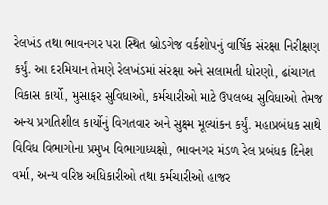રેલખંડ તથા ભાવનગર પરા સ્થિત બ્રોડગેજ વર્કશોપનું વાર્ષિક સંરક્ષા નિરીક્ષણ કર્યું. આ દરમિયાન તેમણે રેલખંડમાં સંરક્ષા અને સલામતી ધોરણો, ઢાંચાગત વિકાસ કાર્યો, મુસાફર સુવિધાઓ, કર્મચારીઓ માટે ઉપલબ્ધ સુવિધાઓ તેમજ અન્ય પ્રગતિશીલ કાર્યોનું વિગતવાર અને સુક્ષ્મ મૂલ્યાંકન કર્યું. મહાપ્રબંધક સાથે વિવિધ વિભાગોના પ્રમુખ વિભાગાધ્યક્ષો, ભાવનગર મંડળ રેલ પ્રબંધક દિનેશ વર્મા, અન્ય વરિષ્ઠ અધિકારીઓ તથા કર્મચારીઓ હાજર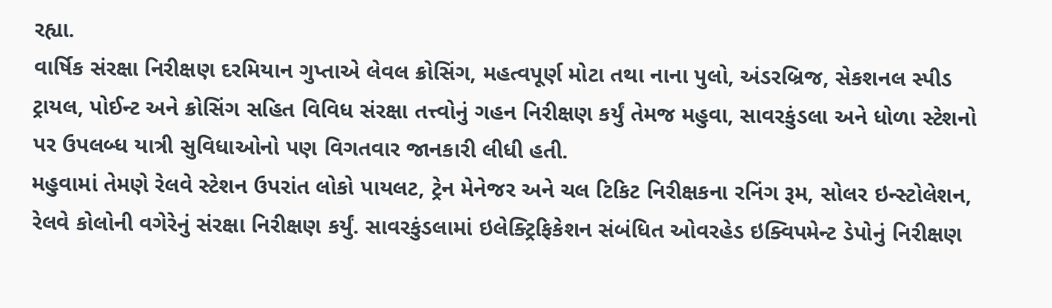રહ્યા.
વાર્ષિક સંરક્ષા નિરીક્ષણ દરમિયાન ગુપ્તાએ લેવલ ક્રોસિંગ, મહત્વપૂર્ણ મોટા તથા નાના પુલો, અંડરબ્રિજ, સેકશનલ સ્પીડ ટ્રાયલ, પોઈન્ટ અને ક્રોસિંગ સહિત વિવિધ સંરક્ષા તત્ત્વોનું ગહન નિરીક્ષણ કર્યું તેમજ મહુવા, સાવરકુંડલા અને ધોળા સ્ટેશનો પર ઉપલબ્ધ યાત્રી સુવિધાઓનો પણ વિગતવાર જાનકારી લીધી હતી.
મહુવામાં તેમણે રેલવે સ્ટેશન ઉપરાંત લોકો પાયલટ, ટ્રેન મેનેજર અને ચલ ટિકિટ નિરીક્ષકના રનિંગ રૂમ, સોલર ઇન્સ્ટોલેશન, રેલવે કોલોની વગેરેનું સંરક્ષા નિરીક્ષણ કર્યું. સાવરકુંડલામાં ઇલેક્ટ્રિફિકેશન સંબંધિત ઓવરહેડ ઇક્વિપમેન્ટ ડેપોનું નિરીક્ષણ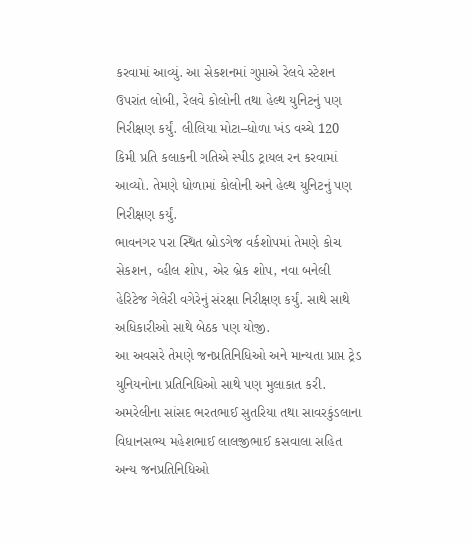કરવામાં આવ્યું. આ સેકશનમાં ગુપ્તાએ રેલવે સ્ટેશન ઉપરાંત લોબી, રેલવે કોલોની તથા હેલ્થ યુનિટનું પણ નિરીક્ષણ કર્યું. લીલિયા મોટા–ધોળા ખંડ વચ્ચે 120 કિમી પ્રતિ કલાકની ગતિએ સ્પીડ ટ્રાયલ રન કરવામાં આવ્યો. તેમણે ધોળામાં કોલોની અને હેલ્થ યુનિટનું પણ નિરીક્ષણ કર્યું.
ભાવનગર પરા સ્થિત બ્રોડગેજ વર્કશોપમાં તેમણે કોચ સેકશન, વ્હીલ શોપ, એર બ્રેક શોપ, નવા બનેલી હેરિટેજ ગેલેરી વગેરેનું સંરક્ષા નિરીક્ષણ કર્યું. સાથે સાથે અધિકારીઓ સાથે બેઠક પણ યોજી.
આ અવસરે તેમણે જનપ્રતિનિધિઓ અને માન્યતા પ્રાપ્ત ટ્રેડ યુનિયનોના પ્રતિનિધિઓ સાથે પણ મુલાકાત કરી. અમરેલીના સાંસદ ભરતભાઈ સુતરિયા તથા સાવરકુંડલાના વિધાનસભ્ય મહેશભાઈ લાલજીભાઈ કસવાલા સહિત અન્ય જનપ્રતિનિધિઓ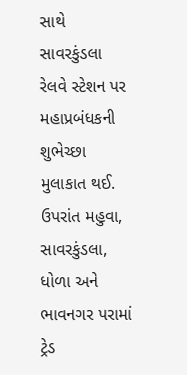સાથે સાવરકુંડલા રેલવે સ્ટેશન પર મહાપ્રબંધકની શુભેચ્છા મુલાકાત થઈ. ઉપરાંત મહુવા, સાવરકુંડલા, ધોળા અને ભાવનગર પરામાં ટ્રેડ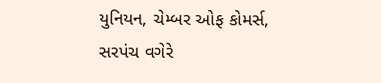યુનિયન, ચેમ્બર ઓફ કોમર્સ, સરપંચ વગેરે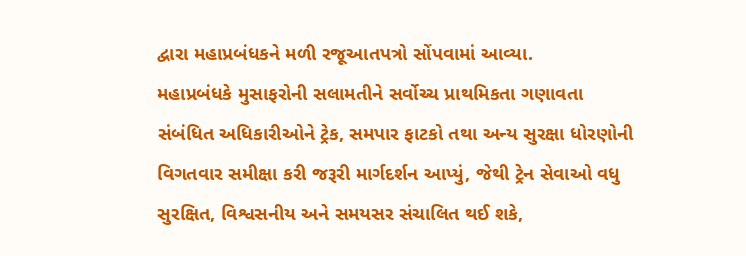દ્વારા મહાપ્રબંધકને મળી રજૂઆતપત્રો સોંપવામાં આવ્યા.
મહાપ્રબંધકે મુસાફરોની સલામતીને સર્વોચ્ચ પ્રાથમિકતા ગણાવતા સંબંધિત અધિકારીઓને ટ્રેક, સમપાર ફાટકો તથા અન્ય સુરક્ષા ધોરણોની વિગતવાર સમીક્ષા કરી જરૂરી માર્ગદર્શન આપ્યું, જેથી ટ્રેન સેવાઓ વધુ સુરક્ષિત, વિશ્વસનીય અને સમયસર સંચાલિત થઈ શકે,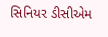સિનિયર ડીસીએમ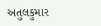અતુલકુમાર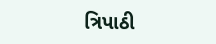ત્રિપાઠી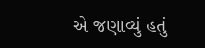એ જણાવ્યું હતું